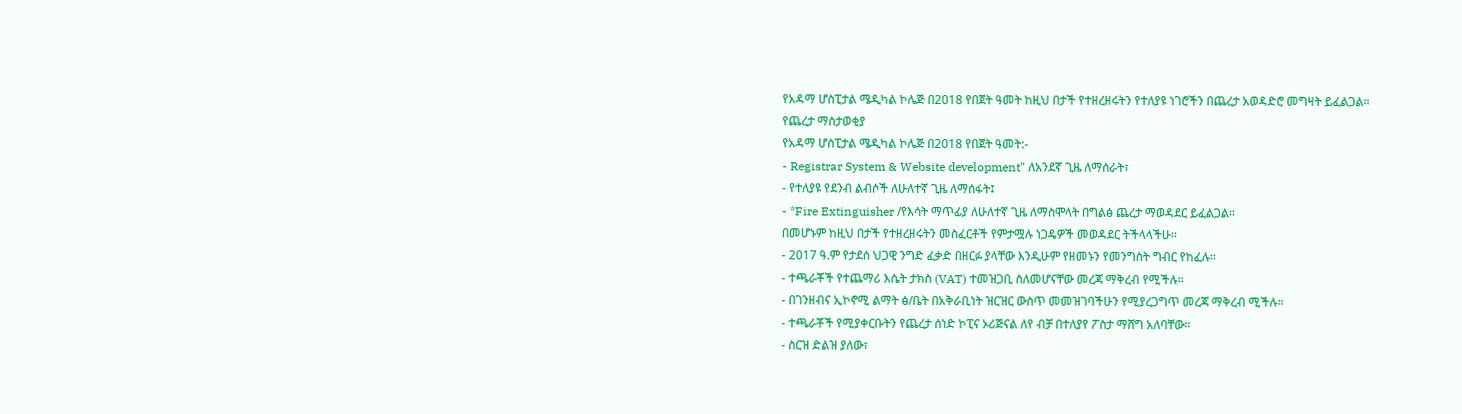የአዳማ ሆስፒታል ሜዲካል ኮሌጅ በ2018 የበጀት ዓመት ከዚህ በታች የተዘረዘሩትን የተለያዩ ነገሮችን በጨረታ አወዳድሮ መግዛት ይፈልጋል።
የጨረታ ማስታወቂያ
የአዳማ ሆስፒታል ሜዲካል ኮሌጅ በ2018 የበጀት ዓመት:-
- Registrar System & Website development" ለአንደኛ ጊዜ ለማሰራት፣
- የተለያዩ የደንብ ልብሶች ለሁለተኛ ጊዜ ለማሰፋት፤
- *Fire Extinguisher /የእሳት ማጥፊያ ለሁለተኛ ጊዜ ለማስሞላት በግልፅ ጨረታ ማወዳደር ይፈልጋል።
በመሆኑም ከዚህ በታች የተዘረዘሩትን መስፈርቶች የምታሟሉ ነጋዴዎች መወዳደር ትችላላችሁ፡፡
- 2017 ዓ.ም የታደሰ ህጋዊ ንግድ ፈቃድ በዘርፉ ያላቸው እንዲሁም የዘመኑን የመንግስት ግብር የከፈሉ፡፡
- ተጫራቾች የተጨማሪ እሴት ታክስ (VAT) ተመዝጋቢ ስለመሆናቸው መረጃ ማቅረብ የሚችሉ፡፡
- በገንዘብና ኢኮኖሚ ልማት ፅ/ቤት በአቅራቢነት ዝርዝር ውስጥ መመዝገባችሁን የሚያረጋግጥ መረጃ ማቅረብ ሚችሉ።
- ተጫራቾች የሚያቀርቡትን የጨረታ ሰነድ ኮፒና ኦሪጅናል ለየ ብቻ በተለያየ ፖስታ ማሸግ አለባቸው።
- ስርዝ ድልዝ ያለው፣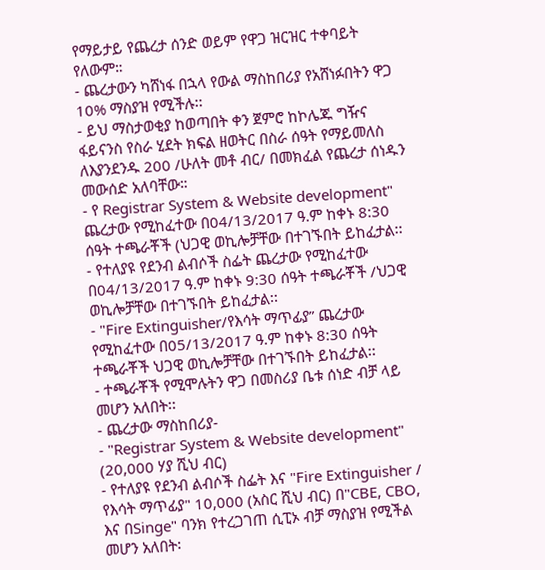የማይታይ የጨረታ ሰንድ ወይም የዋጋ ዝርዝር ተቀባይት የለውም።
- ጨረታውን ካሸነፋ በኋላ የውል ማስከበሪያ የአሸነፉበትን ዋጋ 10% ማስያዝ የሚችሉ፡፡
- ይህ ማስታወቂያ ከወጣበት ቀን ጀምሮ ከኮሌጁ ግዥና ፋይናንስ የስራ ሂደት ክፍል ዘወትር በስራ ሰዓት የማይመለስ ለእያንደንዱ 200 /ሁለት መቶ ብር/ በመክፈል የጨረታ ሰነዱን መውሰድ አለባቸው።
- የ Registrar System & Website development" ጨረታው የሚከፈተው በ04/13/2017 ዓ.ም ከቀኑ 8:30 ሰዓት ተጫራቾች (ህጋዊ ወኪሎቻቸው በተገኙበት ይከፈታል፡፡
- የተለያዩ የደንብ ልብሶች ስፌት ጨረታው የሚከፈተው በ04/13/2017 ዓ.ም ከቀኑ 9:30 ሰዓት ተጫራቾች /ህጋዊ ወኪሎቻቸው በተገኙበት ይከፈታል፡፡
- "Fire Extinguisher/የእሳት ማጥፊያ” ጨረታው የሚከፈተው በ05/13/2017 ዓ.ም ከቀኑ 8:30 ሰዓት ተጫራቾች ህጋዊ ወኪሎቻቸው በተገኙበት ይከፈታል፡፡
- ተጫራቾች የሚሞሉትን ዋጋ በመስሪያ ቤቱ ሰነድ ብቻ ላይ መሆን አለበት፡፡
- ጨረታው ማስከበሪያ-
- "Registrar System & Website development" (20,000 ሃያ ሺህ ብር)
- የተለያዩ የደንብ ልብሶች ስፌት እና "Fire Extinguisher / የእሳት ማጥፊያ" 10,000 (አስር ሺህ ብር) በ"CBE, CBO, እና በSinge" ባንክ የተረጋገጠ ሲፒኦ ብቻ ማስያዝ የሚችል መሆን አለበት፡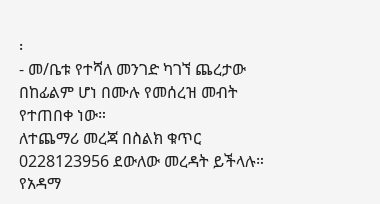፡
- መ/ቤቱ የተሻለ መንገድ ካገኘ ጨረታው በከፊልም ሆነ በሙሉ የመሰረዝ መብት የተጠበቀ ነው።
ለተጨማሪ መረጃ በስልክ ቁጥር 0228123956 ደውለው መረዳት ይችላሉ።
የአዳማ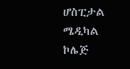ሆስፒታል ሜዲካል ኮሌጅ